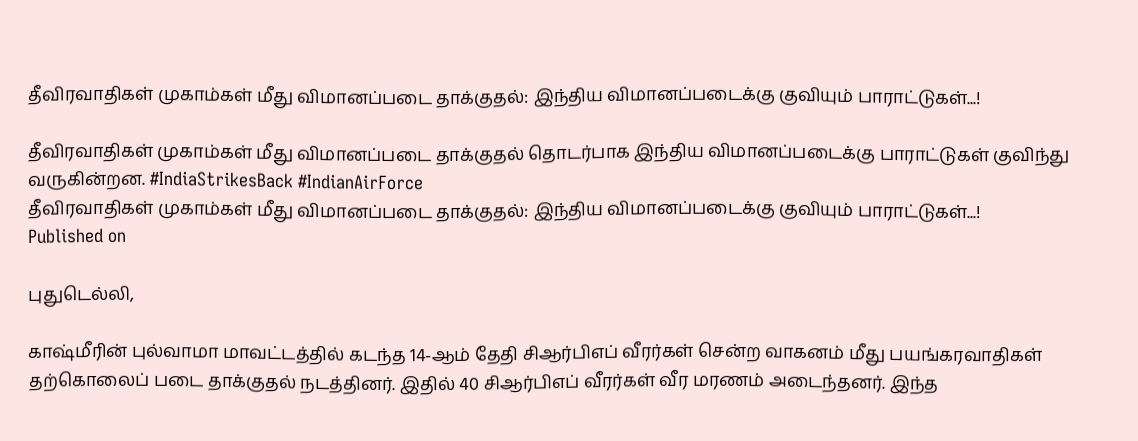தீவிரவாதிகள் முகாம்கள் மீது விமானப்படை தாக்குதல்: இந்திய விமானப்படைக்கு குவியும் பாராட்டுகள்...!

தீவிரவாதிகள் முகாம்கள் மீது விமானப்படை தாக்குதல் தொடர்பாக இந்திய விமானப்படைக்கு பாராட்டுகள் குவிந்து வருகின்றன. #IndiaStrikesBack #IndianAirForce
தீவிரவாதிகள் முகாம்கள் மீது விமானப்படை தாக்குதல்: இந்திய விமானப்படைக்கு குவியும் பாராட்டுகள்...!
Published on

புதுடெல்லி,

காஷ்மீரின் புல்வாமா மாவட்டத்தில் கடந்த 14-ஆம் தேதி சிஆர்பிஎப் வீரர்கள் சென்ற வாகனம் மீது பயங்கரவாதிகள் தற்கொலைப் படை தாக்குதல் நடத்தினர். இதில் 40 சிஆர்பிஎப் வீரர்கள் வீர மரணம் அடைந்தனர். இந்த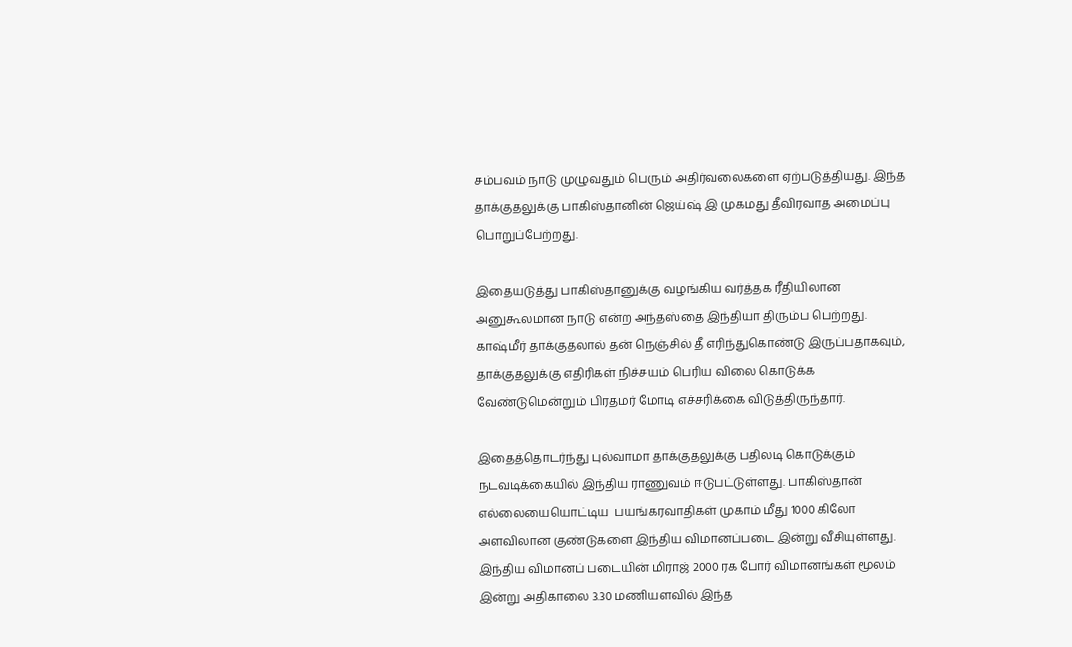சம்பவம் நாடு முழுவதும் பெரும் அதிர்வலைகளை ஏற்படுத்தியது. இந்த தாக்குதலுக்கு பாகிஸ்தானின் ஜெய்ஷ் இ முகமது தீவிரவாத அமைப்பு பொறுப்பேற்றது.

இதையடுத்து பாகிஸ்தானுக்கு வழங்கிய வர்த்தக ரீதியிலான அனுகூலமான நாடு என்ற அந்தஸ்தை இந்தியா திரும்ப பெற்றது. காஷ்மீர் தாக்குதலால் தன் நெஞ்சில் தீ எரிந்துகொண்டு இருப்பதாகவும், தாக்குதலுக்கு எதிரிகள் நிச்சயம் பெரிய விலை கொடுக்க வேண்டுமென்றும் பிரதமர் மோடி எச்சரிக்கை விடுத்திருந்தார்.

இதைத்தொடர்ந்து புல்வாமா தாக்குதலுக்கு பதிலடி கொடுக்கும் நடவடிக்கையில் இந்திய ராணுவம் ஈடுபட்டுள்ளது. பாகிஸ்தான் எல்லையையொட்டிய  பயங்கரவாதிகள் முகாம் மீது 1000 கிலோ அளவிலான குண்டுகளை இந்திய விமானப்படை இன்று வீசியுள்ளது. இந்திய விமானப் படையின் மிராஜ் 2000 ரக போர் விமானங்கள் மூலம் இன்று அதிகாலை 3.30 மணியளவில் இந்த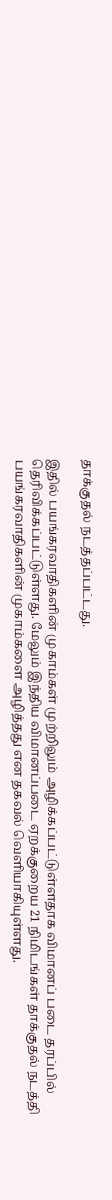தாக்குதல் நடத்தப்பட்டது.

இதில் பயங்கரவாதிகளின் முகாம்கள் முற்றிலும் அழிக்கப்பட்டுள்ளதாக விமானப் படை தரப்பில் தெரிவிக்கப்பட்டுள்ளது. மேலும் இந்திய விமானப்படை ஏறக்குறைய 21 நிமிடங்கள் தாக்குதல் நடத்தி பயங்கரவாதிகளின் முகாம்களை அழித்தது என தகவல் வெளியாகியுள்ளது.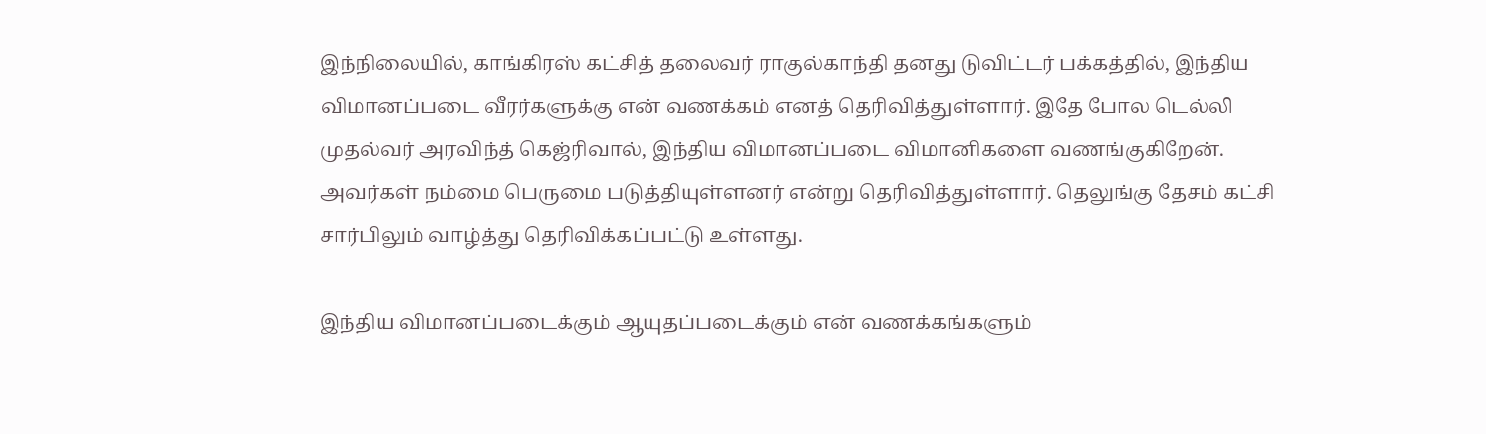இந்நிலையில், காங்கிரஸ் கட்சித் தலைவர் ராகுல்காந்தி தனது டுவிட்டர் பக்கத்தில், இந்திய விமானப்படை வீரர்களுக்கு என் வணக்கம் எனத் தெரிவித்துள்ளார். இதே போல டெல்லி முதல்வர் அரவிந்த் கெஜ்ரிவால், இந்திய விமானப்படை விமானிகளை வணங்குகிறேன். அவர்கள் நம்மை பெருமை படுத்தியுள்ளனர் என்று தெரிவித்துள்ளார். தெலுங்கு தேசம் கட்சி சார்பிலும் வாழ்த்து தெரிவிக்கப்பட்டு உள்ளது.

இந்திய விமானப்படைக்கும் ஆயுதப்படைக்கும் என் வணக்கங்களும்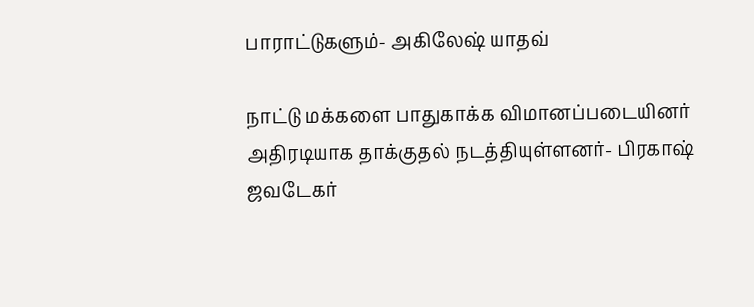பாராட்டுகளும்- அகிலேஷ் யாதவ்

நாட்டு மக்களை பாதுகாக்க விமானப்படையினர் அதிரடியாக தாக்குதல் நடத்தியுள்ளனர்- பிரகாஷ் ஜவடேகர்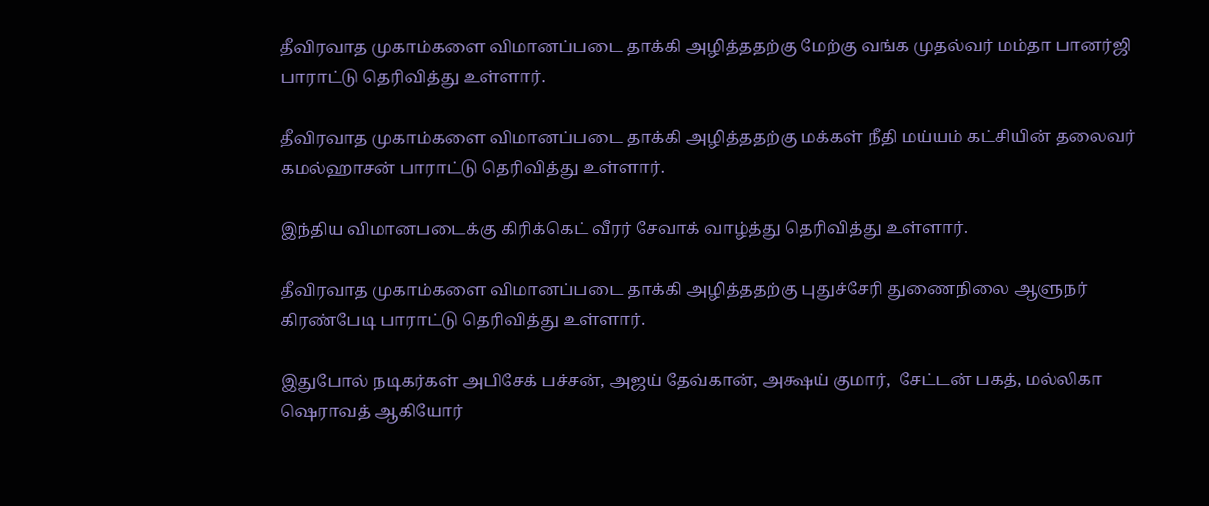தீவிரவாத முகாம்களை விமானப்படை தாக்கி அழித்ததற்கு மேற்கு வங்க முதல்வர் மம்தா பானர்ஜி பாராட்டு தெரிவித்து உள்ளார்.

தீவிரவாத முகாம்களை விமானப்படை தாக்கி அழித்ததற்கு மக்கள் நீதி மய்யம் கட்சியின் தலைவர் கமல்ஹாசன் பாராட்டு தெரிவித்து உள்ளார்.

இந்திய விமானபடைக்கு கிரிக்கெட் வீரர் சேவாக் வாழ்த்து தெரிவித்து உள்ளார்.

தீவிரவாத முகாம்களை விமானப்படை தாக்கி அழித்ததற்கு புதுச்சேரி துணைநிலை ஆளுநர் கிரண்பேடி பாராட்டு தெரிவித்து உள்ளார்.

இதுபோல் நடிகர்கள் அபிசேக் பச்சன், அஜய் தேவ்கான், அக்ஷய் குமார்,  சேட்டன் பகத், மல்லிகா ஷெராவத் ஆகியோர்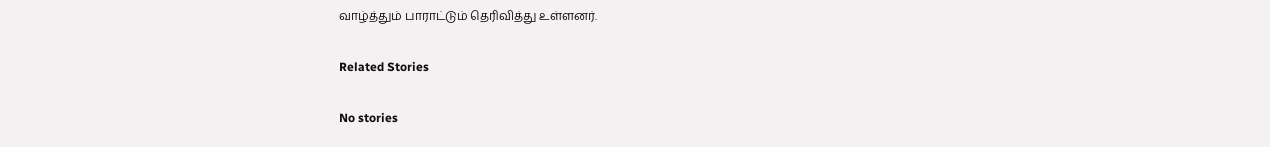வாழ்த்தும் பாராட்டும் தெரிவித்து உள்ளனர்.

Related Stories

No stories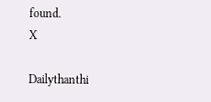found.
X

Dailythanthi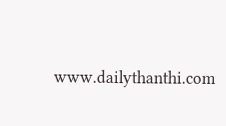www.dailythanthi.com